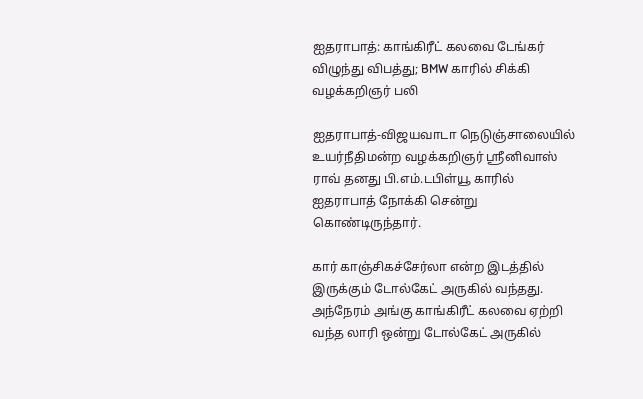ஐதராபாத்: காங்கிரீட் கலவை டேங்கர் விழுந்து விபத்து; BMW காரில் சிக்கி வழக்கறிஞர் பலி

ஐதராபாத்-விஜயவாடா நெடுஞ்சாலையில் உயர்நீதிமன்ற வழக்கறிஞர் ஸ்ரீனிவாஸ் ராவ் தனது பி.எம்.டபிள்யூ காரில் ஐதராபாத் நோக்கி சென்று கொண்டிருந்தார்.

கார் காஞ்சிகச்சேர்லா என்ற இடத்தில் இருக்கும் டோல்கேட் அருகில் வந்தது. அந்நேரம் அங்கு காங்கிரீட் கலவை ஏற்றி வந்த லாரி ஒன்று டோல்கேட் அருகில்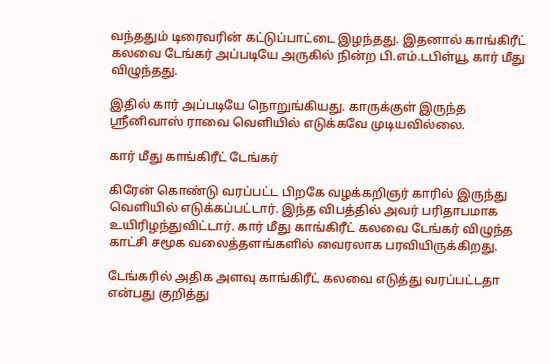வந்ததும் டிரைவரின் கட்டுப்பாட்டை இழந்தது. இதனால் காங்கிரீட் கலவை டேங்கர் அப்படியே அருகில் நின்ற பி.எம்.டபிள்யூ கார் மீது விழுந்தது.

இதில் கார் அப்படியே நொறுங்கியது. காருக்குள் இருந்த ஸ்ரீனிவாஸ் ராவை வெளியில் எடுக்கவே முடியவில்லை.

கார் மீது காங்கிரீட் டேங்கர்

கிரேன் கொண்டு வரப்பட்ட பிறகே வழக்கறிஞர் காரில் இருந்து வெளியில் எடுக்கப்பட்டார். இந்த விபத்தில் அவர் பரிதாபமாக உயிரிழந்துவிட்டார். கார் மீது காங்கிரீட் கலவை டேங்கர் விழுந்த காட்சி சமூக வலைத்தளங்களில் வைரலாக பரவியிருக்கிறது.

டேங்கரில் அதிக அளவு காங்கிரீட் கலவை எடுத்து வரப்பட்டதா என்பது குறித்து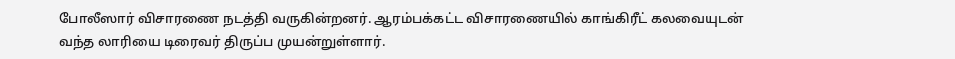போலீஸார் விசாரணை நடத்தி வருகின்றனர். ஆரம்பக்கட்ட விசாரணையில் காங்கிரீட் கலவையுடன் வந்த லாரியை டிரைவர் திருப்ப முயன்றுள்ளார்.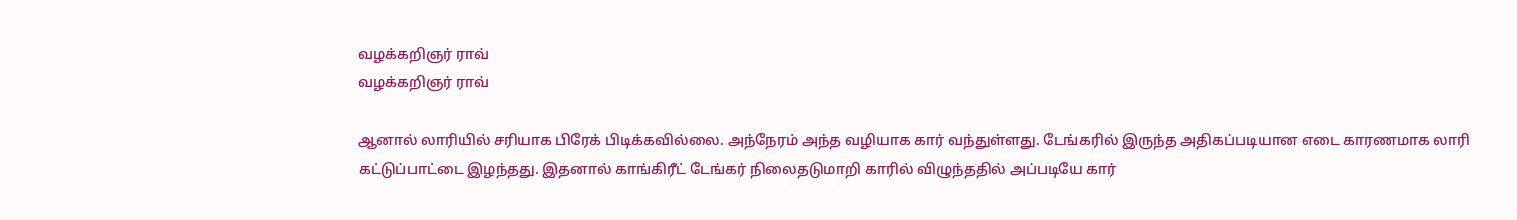வழக்கறிஞர் ராவ்
வழக்கறிஞர் ராவ்

ஆனால் லாரியில் சரியாக பிரேக் பிடிக்கவில்லை. அந்நேரம் அந்த வழியாக கார் வந்துள்ளது. டேங்கரில் இருந்த அதிகப்படியான எடை காரணமாக லாரி கட்டுப்பாட்டை இழந்தது. இதனால் காங்கிரீட் டேங்கர் நிலைதடுமாறி காரில் விழுந்ததில் அப்படியே கார்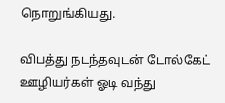நொறுங்கியது.

விபத்து நடந்தவுடன் டோல்கேட் ஊழியர்கள் ஓடி வந்து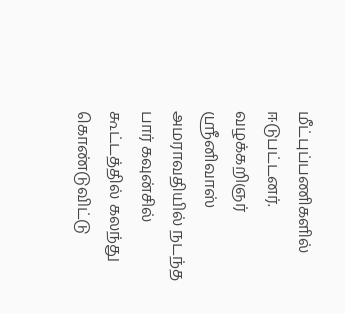மீட்புப்பணிகளில் ஈடுபட்டனர். வழக்கறிஞர் ஸ்ரீனிவாஸ் அமராவதியில் நடந்த பார் கவுன்சில் கூட்டத்தில் கலந்து கொண்டுவிட்டு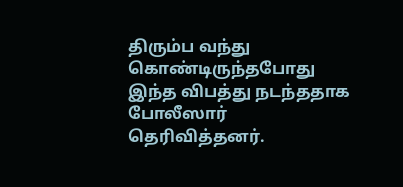திரும்ப வந்து கொண்டிருந்தபோது இந்த விபத்து நடந்ததாக போலீஸார் தெரிவித்தனர்.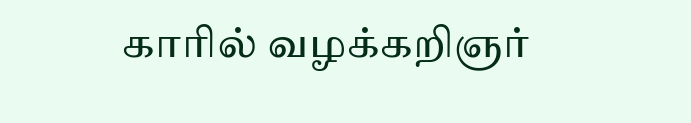காரில் வழக்கறிஞர்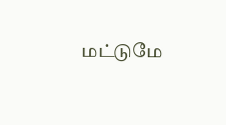மட்டுமே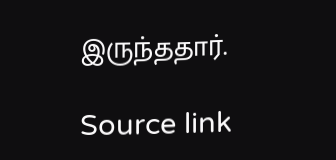இருந்ததார்.

Source link